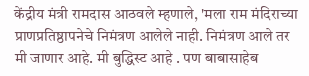केंद्रीय मंत्री रामदास आठवले म्हणाले, 'मला राम मंदिराच्या प्राणप्रतिष्ठापनेचे निमंत्रण आलेले नाही. निमंत्रण आले तर मी जाणार आहे. मी बुद्धिस्ट आहे . पण बाबासाहेब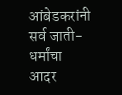आंबेडकरांनी सर्व जाती-धर्मांचा आदर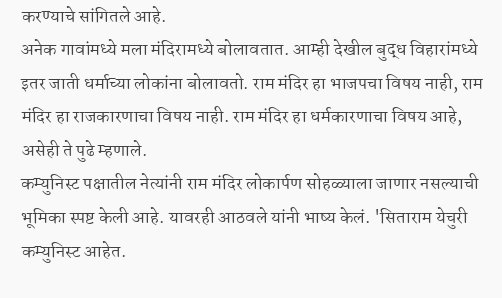करण्याचे सांगितले आहे.
अनेक गावांमध्ये मला मंदिरामध्ये बोलावतात. आम्ही देखील बुद्ध विहारांमध्ये इतर जाती धर्माच्या लोकांना बोलावतो. राम मंदिर हा भाजपचा विषय नाही, राम मंदिर हा राजकारणाचा विषय नाही. राम मंदिर हा धर्मकारणाचा विषय आहे, असेही ते पुढे म्हणाले.
कम्युनिस्ट पक्षातील नेत्यांनी राम मंदिर लोकार्पण सोहळ्याला जाणार नसल्याची भूमिका स्पष्ट केली आहे. यावरही आठवले यांनी भाष्य केलं. 'सिताराम येचुरी कम्युनिस्ट आहेत.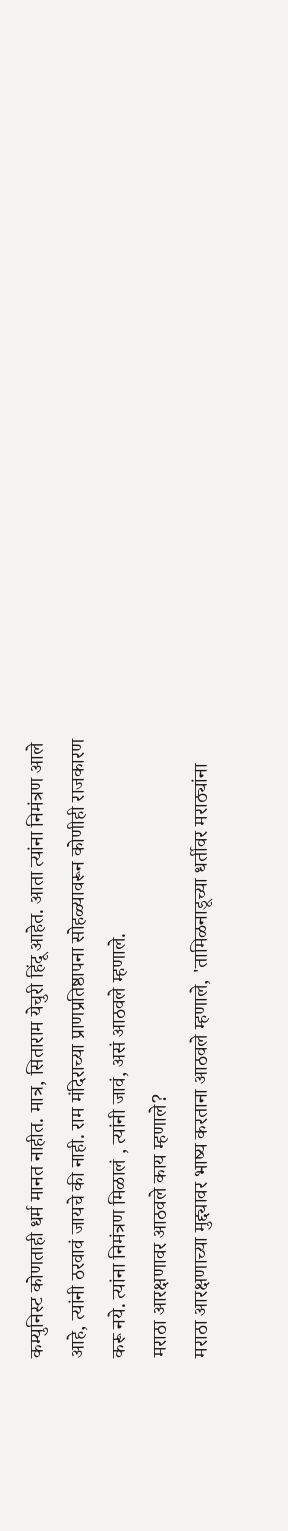कम्युनिस्ट कोणताही धर्म मानत नाहीत. मात्र, सिताराम येचुरी हिंदू आहेत. आता त्यांना निमंत्रण आले आहे, त्यांनी ठरवावं जायचे की नाही. राम मंदिराच्या प्राणप्रतिष्ठापना सोहळ्यावरून कोणीही राजकारण करू नये. त्यांना निमंत्रण मिळालं , त्यांनी जावं, असं आठवले म्हणाले.
मराठा आरक्षणावर आठवले काय म्हणाले?
मराठा आरक्षणाच्या मुद्द्यावर भाष्य करताना आठवले म्हणाले, 'तामिळनाडूच्या धर्तीवर मराठ्यांना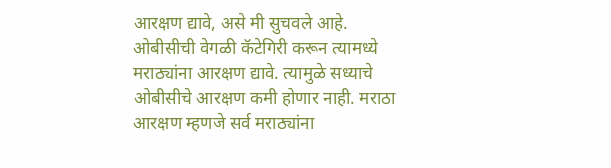आरक्षण द्यावे, असे मी सुचवले आहे. ओबीसीची वेगळी कॅटेगिरी करून त्यामध्ये मराठ्यांना आरक्षण द्यावे. त्यामुळे सध्याचे ओबीसीचे आरक्षण कमी होणार नाही. मराठा आरक्षण म्हणजे सर्व मराठ्यांना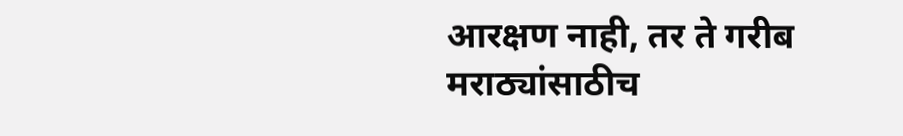आरक्षण नाही, तर ते गरीब मराठ्यांसाठीच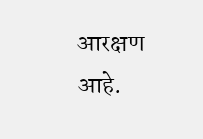आरक्षण आहे.